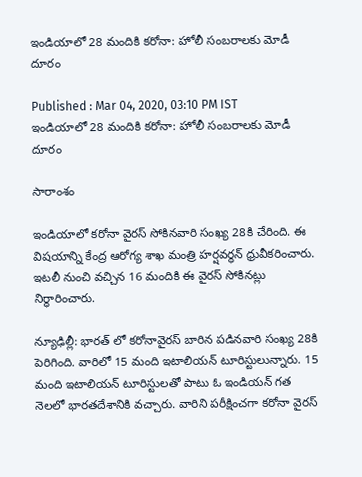ఇండియాలో 28 మందికి కరోనా: హోలీ సంబరాలకు మోడీ దూరం

Published : Mar 04, 2020, 03:10 PM IST
ఇండియాలో 28 మందికి కరోనా: హోలీ సంబరాలకు మోడీ దూరం

సారాంశం

ఇండియాలో కరోనా వైరస్ సోకినవారి సంఖ్య 28కి చేరింది. ఈ విషయాన్ని కేంద్ర ఆరోగ్య శాఖ మంత్రి హర్షవర్ధన్ ధ్రువీకరించారు. ఇటలీ నుంచి వచ్చిన 16 మందికి ఈ వైరస్ సోకినట్లు నిర్ధారించారు.

న్యూఢిల్లీ: భారత్ లో కరోనావైరస్ బారిన పడినవారి సంఖ్య 28కి పెరిగింది. వారిలో 15 మంది ఇటాలియన్ టూరిస్టులున్నారు. 15 మంది ఇటాలియన్ టూరిస్టులతో పాటు ఓ ఇండియన్ గత నెలలో భారతదేశానికి వచ్చారు. వారిని పరీక్షించగా కరోనా వైరస్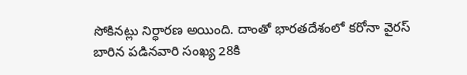సోకినట్లు నిర్ధారణ అయింది. దాంతో భారతదేశంలో కరోనా వైరస్ బారిన పడినవారి సంఖ్య 28కి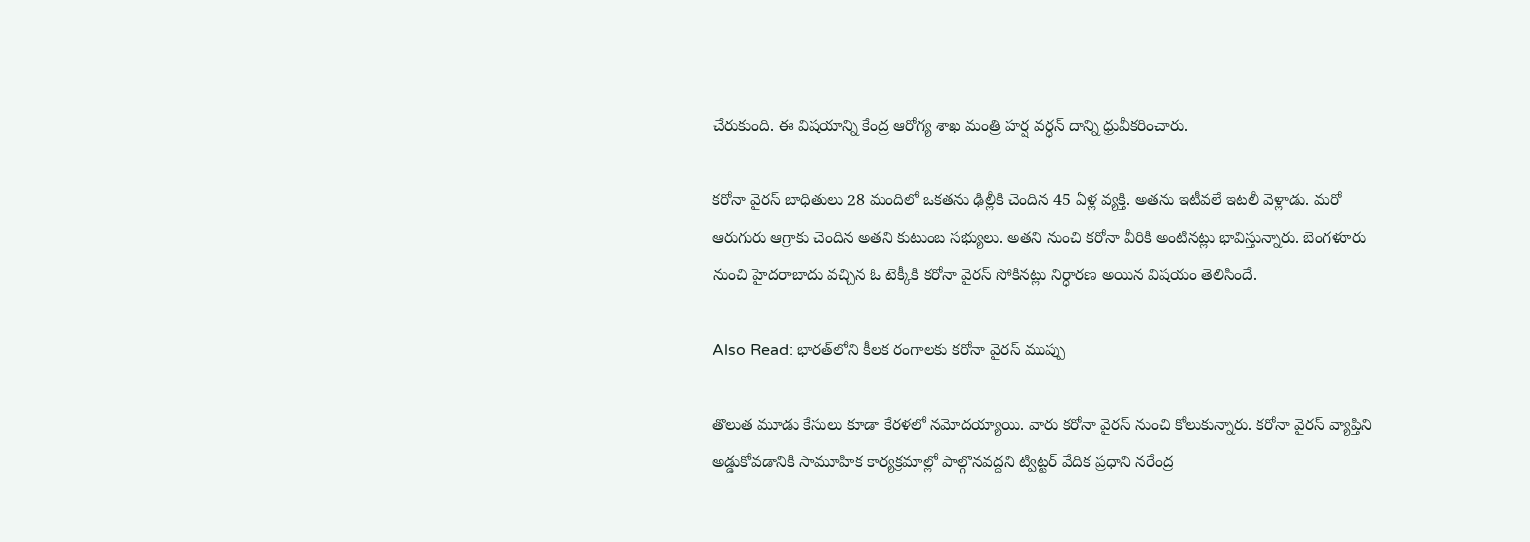చేరుకుంది. ఈ విషయాన్ని కేంద్ర ఆరోగ్య శాఖ మంత్రి హర్ష వర్ధన్ దాన్ని ధ్రువీకరించారు.

కరోనా వైరస్ బాధితులు 28 మందిలో ఒకతను ఢిల్లీకి చెందిన 45 ఏళ్ల వ్యక్తి. అతను ఇటీవలే ఇటలీ వెళ్లాడు. మరో ఆరుగురు ఆగ్రాకు చెందిన అతని కుటుంబ సభ్యులు. అతని నుంచి కరోనా వీరికి అంటినట్లు భావిస్తున్నారు. బెంగళూరు నుంచి హైదరాబాదు వచ్చిన ఓ టెక్కీకి కరోనా వైరస్ సోకినట్లు నిర్ధారణ అయిన విషయం తెలిసిందే.

Also Read: భారత్‌లోని కీలక రంగాలకు కరోనా వైరస్‌ ముప్పు

తొలుత మూడు కేసులు కూడా కేరళలో నమోదయ్యాయి. వారు కరోనా వైరస్ నుంచి కోలుకున్నారు. కరోనా వైరస్ వ్యాప్తిని అడ్డుకోవడానికి సామూహిక కార్యక్రమాల్లో పాల్గొనవద్దని ట్విట్టర్ వేదిక ప్రధాని నరేంద్ర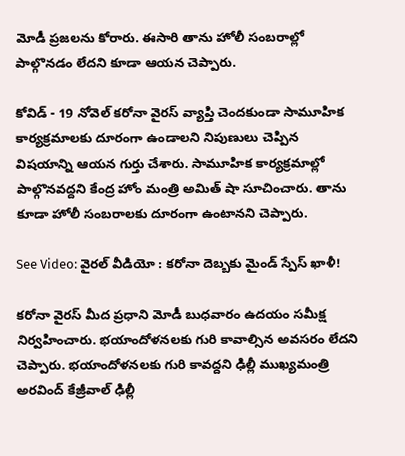మోడీ ప్రజలను కోరారు. ఈసారి తాను హోలీ సంబరాల్లో పాల్గొనడం లేదని కూడా ఆయన చెప్పారు.

కోవిడ్ - 19 నోవెల్ కరోనా వైరస్ వ్యాప్తి చెందకుండా సామూహిక కార్యక్రమాలకు దూరంగా ఉండాలని నిపుణులు చెప్పిన విషయాన్ని ఆయన గుర్తు చేశారు. సామూహిక కార్యక్రమాల్లో పాల్గొనవద్దని కేంద్ర హోం మంత్రి అమిత్ షా సూచించారు. తాను కూడా హోలీ సంబరాలకు దూరంగా ఉంటానని చెప్పారు.

See Video: వైరల్ వీడియో : కరోనా దెబ్బకు మైండ్ స్పేస్ ఖాళీ!

కరోనా వైరస్ మీద ప్రధాని మోడీ బుధవారం ఉదయం సమీక్ష నిర్వహించారు. భయాందోళనలకు గురి కావాల్సిన అవసరం లేదని చెప్పారు. భయాందోళనలకు గురి కావద్దని ఢిల్లీ ముఖ్యమంత్రి అరవింద్ కేజ్రీవాల్ ఢిల్లీ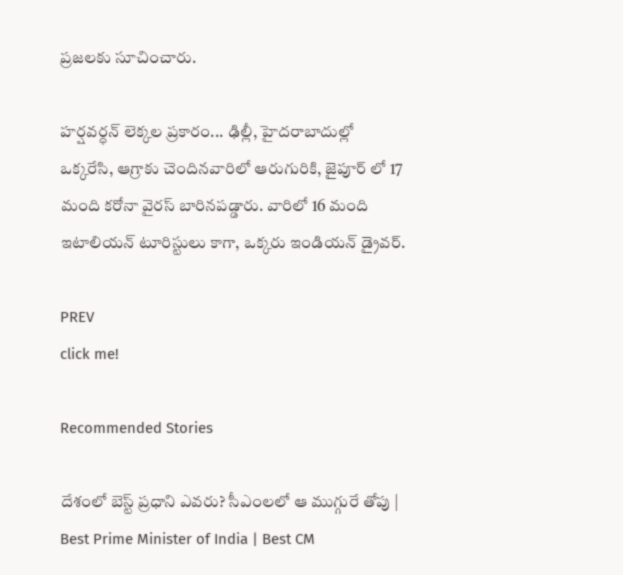ప్రజలకు సూచించారు.

హర్షవర్ధన్ లెక్కల ప్రకారం... ఢిల్లీ, హైదరాబాదుల్లో ఒక్కరేసి, ఆగ్రాకు చెందినవారిలో ఆరుగురికి, జైపూర్ లో 17 మంది కరోనా వైరస్ బారినపడ్డారు. వారిలో 16 మంది ఇటాలియన్ టూరిస్టులు కాగా, ఒక్కరు ఇండియన్ డ్రైవర్.

PREV
click me!

Recommended Stories

దేశంలో బెస్ట్ ప్రధాని ఎవరు? సీఎంలలో ఆ ముగ్గురే తోపు | Best Prime Minister of India | Best CM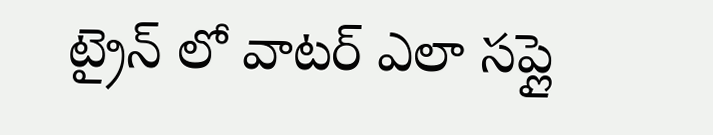ట్రైన్ లో వాటర్ ఎలా సప్లై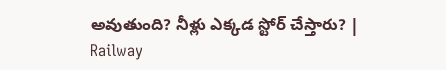అవుతుంది? నీళ్లు ఎక్కడ స్టోర్ చేస్తారు? | Railway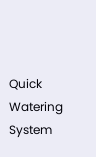Quick Watering System